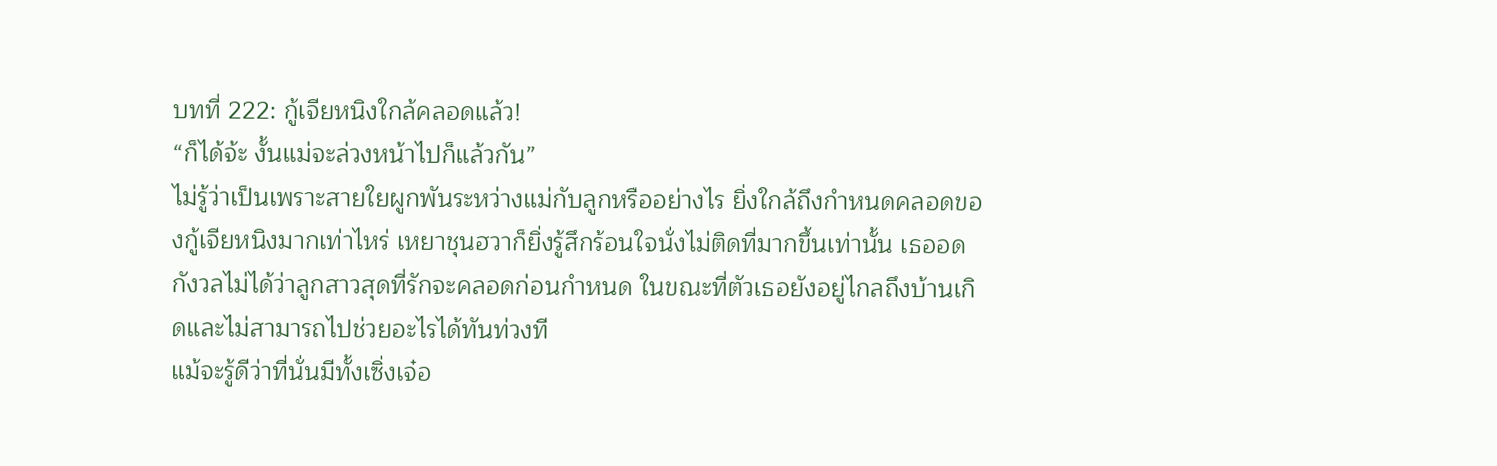บทที่ 222: กู้เจียหนิงใกล้คลอดแล้ว!
“ก็ได้จ้ะ งั้นแม่จะล่วงหน้าไปก็แล้วกัน”
ไม่รู้ว่าเป็นเพราะสายใยผูกพันระหว่างแม่กับลูกหรืออย่างไร ยิ่งใกล้ถึงกำหนดคลอดของกู้เจียหนิงมากเท่าไหร่ เหยาชุนฮวาก็ยิ่งรู้สึกร้อนใจนั่งไม่ติดที่มากขึ้นเท่านั้น เธออดกังวลไม่ได้ว่าลูกสาวสุดที่รักจะคลอดก่อนกำหนด ในขณะที่ตัวเธอยังอยู่ไกลถึงบ้านเกิดและไม่สามารถไปช่วยอะไรได้ทันท่วงที
แม้จะรู้ดีว่าที่นั่นมีทั้งเซิ่งเจ๋อ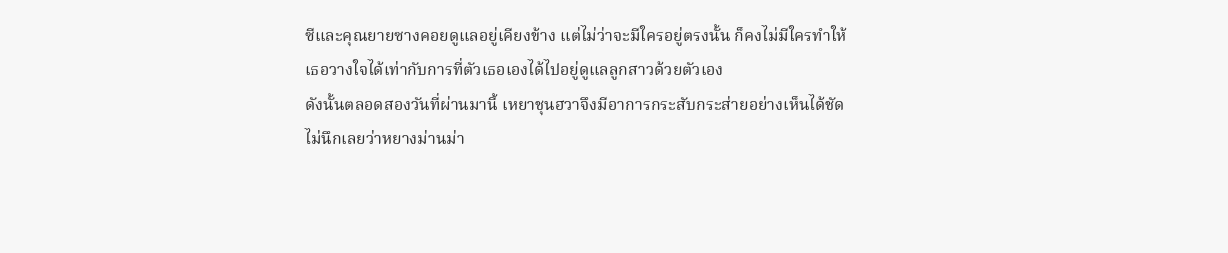ซีและคุณยายซางคอยดูแลอยู่เคียงข้าง แต่ไม่ว่าจะมีใครอยู่ตรงนั้น ก็คงไม่มีใครทำให้เธอวางใจได้เท่ากับการที่ตัวเธอเองได้ไปอยู่ดูแลลูกสาวด้วยตัวเอง
ดังนั้นตลอดสองวันที่ผ่านมานี้ เหยาชุนฮวาจึงมีอาการกระสับกระส่ายอย่างเห็นได้ชัด
ไม่นึกเลยว่าหยางม่านม่า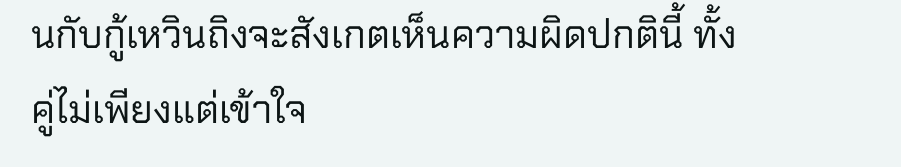นกับกู้เหวินถิงจะสังเกตเห็นความผิดปกตินี้ ทั้งคู่ไม่เพียงแต่เข้าใจ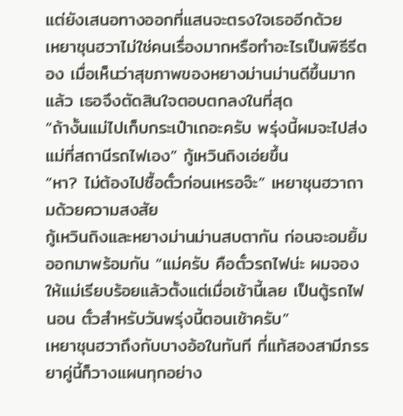แต่ยังเสนอทางออกที่แสนจะตรงใจเธออีกด้วย
เหยาชุนฮวาไม่ใช่คนเรื่องมากหรือทำอะไรเป็นพิธีรีตอง เมื่อเห็นว่าสุขภาพของหยางม่านม่านดีขึ้นมากแล้ว เธอจึงตัดสินใจตอบตกลงในที่สุด
“ถ้างั้นแม่ไปเก็บกระเป๋าเถอะครับ พรุ่งนี้ผมจะไปส่งแม่ที่สถานีรถไฟเอง” กู้เหวินถิงเอ่ยขึ้น
“หา? ไม่ต้องไปซื้อตั๋วก่อนเหรอจ๊ะ” เหยาชุนฮวาถามด้วยความสงสัย
กู้เหวินถิงและหยางม่านม่านสบตากัน ก่อนจะอมยิ้มออกมาพร้อมกัน “แม่ครับ คือตั๋วรถไฟน่ะ ผมจองให้แม่เรียบร้อยแล้วตั้งแต่เมื่อเช้านี้เลย เป็นตู้รถไฟนอน ตั๋วสำหรับวันพรุ่งนี้ตอนเช้าครับ”
เหยาชุนฮวาถึงกับบางอ้อในทันที ที่แท้สองสามีภรรยาคู่นี้ก็วางแผนทุกอย่าง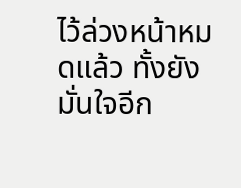ไว้ล่วงหน้าหมดแล้ว ทั้งยังมั่นใจอีก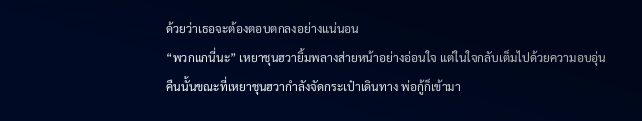ด้วยว่าเธอจะต้องตอบตกลงอย่างแน่นอน
“พวกแกนี่นะ” เหยาชุนฮวายิ้มพลางส่ายหน้าอย่างอ่อนใจ แต่ในใจกลับเต็มไปด้วยความอบอุ่น
คืนนั้นขณะที่เหยาชุนฮวากำลังจัดกระเป๋าเดินทาง พ่อกู้ก็เข้ามา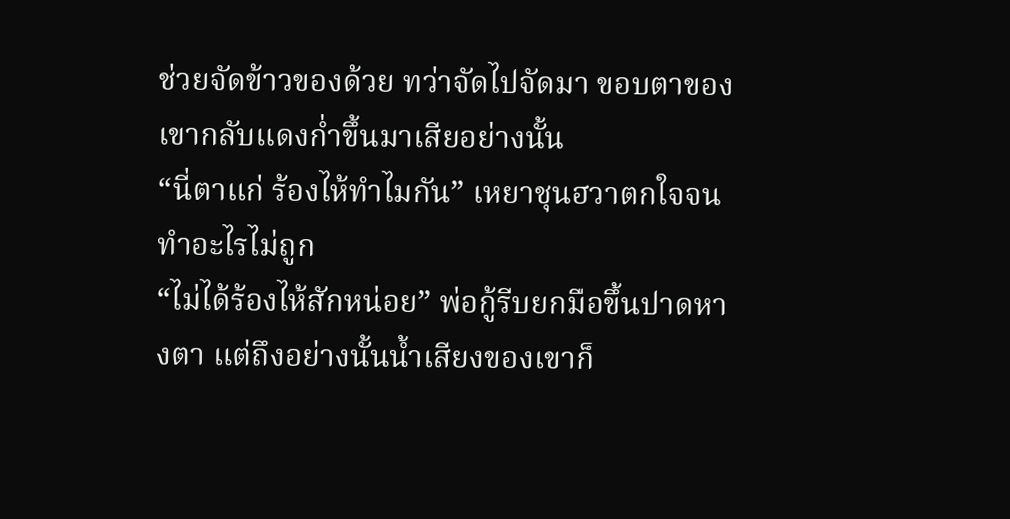ช่วยจัดข้าวของด้วย ทว่าจัดไปจัดมา ขอบตาของเขากลับแดงก่ำขึ้นมาเสียอย่างนั้น
“นี่ตาแก่ ร้องไห้ทำไมกัน” เหยาชุนฮวาตกใจจนทำอะไรไม่ถูก
“ไม่ได้ร้องไห้สักหน่อย” พ่อกู้รีบยกมือขึ้นปาดหางตา แต่ถึงอย่างนั้นน้ำเสียงของเขาก็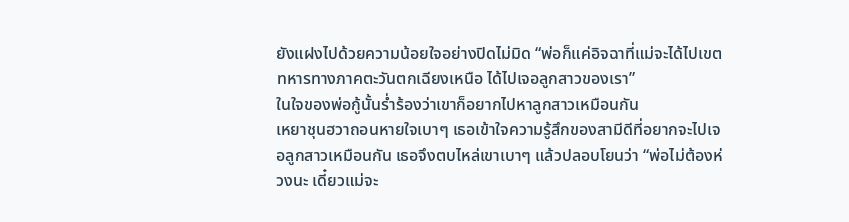ยังแฝงไปด้วยความน้อยใจอย่างปิดไม่มิด “พ่อก็แค่อิจฉาที่แม่จะได้ไปเขตทหารทางภาคตะวันตกเฉียงเหนือ ได้ไปเจอลูกสาวของเรา”
ในใจของพ่อกู้นั้นร่ำร้องว่าเขาก็อยากไปหาลูกสาวเหมือนกัน
เหยาชุนฮวาถอนหายใจเบาๆ เธอเข้าใจความรู้สึกของสามีดีที่อยากจะไปเจอลูกสาวเหมือนกัน เธอจึงตบไหล่เขาเบาๆ แล้วปลอบโยนว่า “พ่อไม่ต้องห่วงนะ เดี๋ยวแม่จะ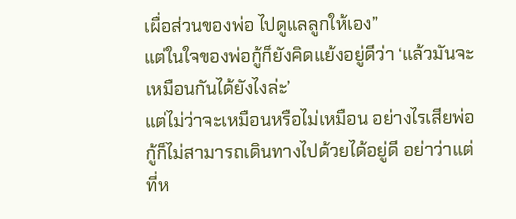เผื่อส่วนของพ่อ ไปดูแลลูกให้เอง”
แต่ในใจของพ่อกู้ก็ยังคิดแย้งอยู่ดีว่า ‘แล้วมันจะเหมือนกันได้ยังไงล่ะ’
แต่ไม่ว่าจะเหมือนหรือไม่เหมือน อย่างไรเสียพ่อกู้ก็ไม่สามารถเดินทางไปด้วยได้อยู่ดี อย่าว่าแต่ที่ห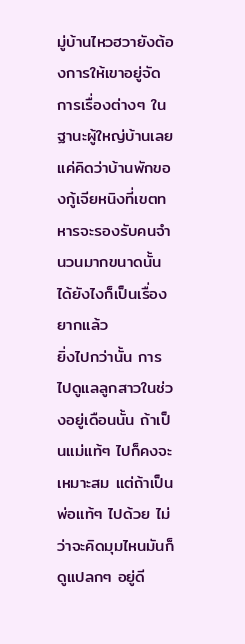มู่บ้านไหวฮวายังต้องการให้เขาอยู่จัดการเรื่องต่างๆ ในฐานะผู้ใหญ่บ้านเลย แค่คิดว่าบ้านพักของกู้เจียหนิงที่เขตทหารจะรองรับคนจำนวนมากขนาดนั้นได้ยังไงก็เป็นเรื่องยากแล้ว
ยิ่งไปกว่านั้น การไปดูแลลูกสาวในช่วงอยู่เดือนนั้น ถ้าเป็นแม่แท้ๆ ไปก็คงจะเหมาะสม แต่ถ้าเป็นพ่อแท้ๆ ไปด้วย ไม่ว่าจะคิดมุมไหนมันก็ดูแปลกๆ อยู่ดี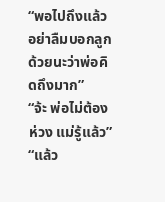“พอไปถึงแล้ว อย่าลืมบอกลูกด้วยนะว่าพ่อคิดถึงมาก”
“จ้ะ พ่อไม่ต้องห่วง แม่รู้แล้ว”
“แล้ว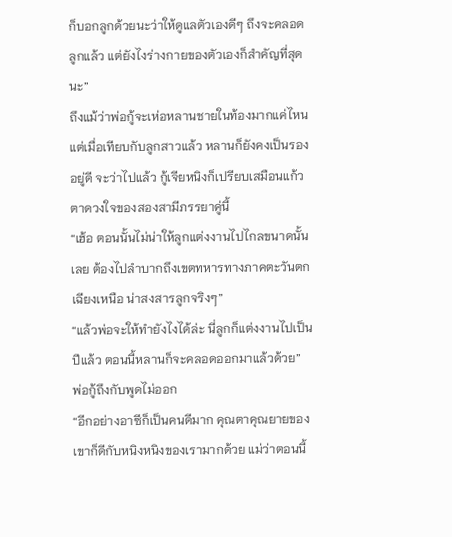ก็บอกลูกด้วยนะว่าให้ดูแลตัวเองดีๆ ถึงจะคลอดลูกแล้ว แต่ยังไงร่างกายของตัวเองก็สำคัญที่สุดนะ”
ถึงแม้ว่าพ่อกู้จะเห่อหลานชายในท้องมากแค่ไหน แต่เมื่อเทียบกับลูกสาวแล้ว หลานก็ยังคงเป็นรองอยู่ดี จะว่าไปแล้ว กู้เจียหนิงก็เปรียบเสมือนแก้วตาดวงใจของสองสามีภรรยาคู่นี้
“เฮ้อ ตอนนั้นไม่น่าให้ลูกแต่งงานไปไกลขนาดนั้นเลย ต้องไปลำบากถึงเขตทหารทางภาคตะวันตกเฉียงเหนือ น่าสงสารลูกจริงๆ”
“แล้วพ่อจะให้ทำยังไงได้ล่ะ นี่ลูกก็แต่งงานไปเป็นปีแล้ว ตอนนี้หลานก็จะคลอดออกมาแล้วด้วย”
พ่อกู้ถึงกับพูดไม่ออก
“อีกอย่างอาซีก็เป็นคนดีมาก คุณตาคุณยายของเขาก็ดีกับหนิงหนิงของเรามากด้วย แม่ว่าตอนนี้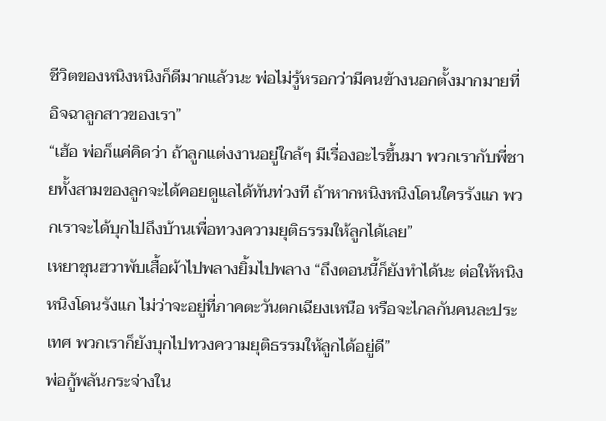ชีวิตของหนิงหนิงก็ดีมากแล้วนะ พ่อไม่รู้หรอกว่ามีคนข้างนอกตั้งมากมายที่อิจฉาลูกสาวของเรา”
“เฮ้อ พ่อก็แค่คิดว่า ถ้าลูกแต่งงานอยู่ใกล้ๆ มีเรื่องอะไรขึ้นมา พวกเรากับพี่ชายทั้งสามของลูกจะได้คอยดูแลได้ทันท่วงที ถ้าหากหนิงหนิงโดนใครรังแก พวกเราจะได้บุกไปถึงบ้านเพื่อทวงความยุติธรรมให้ลูกได้เลย”
เหยาชุนฮวาพับเสื้อผ้าไปพลางยิ้มไปพลาง “ถึงตอนนี้ก็ยังทำได้นะ ต่อให้หนิงหนิงโดนรังแก ไม่ว่าจะอยู่ที่ภาคตะวันตกเฉียงเหนือ หรือจะไกลกันคนละประเทศ พวกเราก็ยังบุกไปทวงความยุติธรรมให้ลูกได้อยู่ดี”
พ่อกู้พลันกระจ่างใน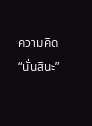ความคิด “นั่นสินะ”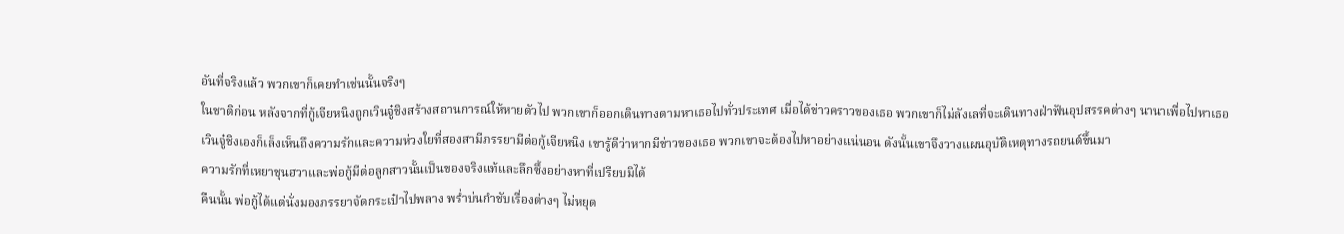อันที่จริงแล้ว พวกเขาก็เคยทำเช่นนั้นจริงๆ
ในชาติก่อน หลังจากที่กู้เจียหนิงถูกเวินจู๋ชิงสร้างสถานการณ์ให้หายตัวไป พวกเขาก็ออกเดินทางตามหาเธอไปทั่วประเทศ เมื่อได้ข่าวคราวของเธอ พวกเขาก็ไม่ลังเลที่จะเดินทางฝ่าฟันอุปสรรคต่างๆ นานาเพื่อไปหาเธอ
เวินจู๋ชิงเองก็เล็งเห็นถึงความรักและความห่วงใยที่สองสามีภรรยามีต่อกู้เจียหนิง เขารู้ดีว่าหากมีข่าวของเธอ พวกเขาจะต้องไปหาอย่างแน่นอน ดังนั้นเขาจึงวางแผนอุบัติเหตุทางรถยนต์ขึ้นมา
ความรักที่เหยาชุนฮวาและพ่อกู้มีต่อลูกสาวนั้นเป็นของจริงแท้และลึกซึ้งอย่างหาที่เปรียบมิได้
คืนนั้น พ่อกู้ได้แต่นั่งมองภรรยาจัดกระเป๋าไปพลาง พร่ำบ่นกำชับเรื่องต่างๆ ไม่หยุด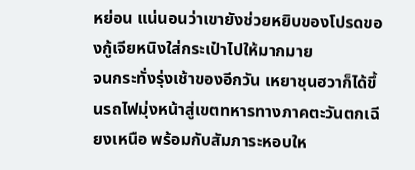หย่อน แน่นอนว่าเขายังช่วยหยิบของโปรดของกู้เจียหนิงใส่กระเป๋าไปให้มากมาย
จนกระทั่งรุ่งเช้าของอีกวัน เหยาชุนฮวาก็ได้ขึ้นรถไฟมุ่งหน้าสู่เขตทหารทางภาคตะวันตกเฉียงเหนือ พร้อมกับสัมภาระหอบให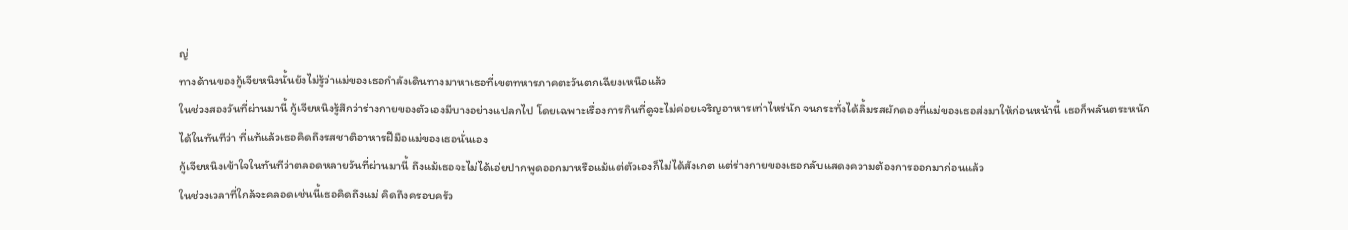ญ่
ทางด้านของกู้เจียหนิงนั้นยังไม่รู้ว่าแม่ของเธอกำลังเดินทางมาหาเธอที่เขตทหารภาคตะวันตกเฉียงเหนือแล้ว
ในช่วงสองวันที่ผ่านมานี้ กู้เจียหนิงรู้สึกว่าร่างกายของตัวเองมีบางอย่างแปลกไป โดยเฉพาะเรื่องการกินที่ดูจะไม่ค่อยเจริญอาหารเท่าไหร่นัก จนกระทั่งได้ลิ้มรสผักดองที่แม่ของเธอส่งมาให้ก่อนหน้านี้ เธอก็พลันตระหนักได้ในทันทีว่า ที่แท้แล้วเธอคิดถึงรสชาติอาหารฝีมือแม่ของเธอนั่นเอง
กู้เจียหนิงเข้าใจในทันทีว่าตลอดหลายวันที่ผ่านมานี้ ถึงแม้เธอจะไม่ได้เอ่ยปากพูดออกมาหรือแม้แต่ตัวเองก็ไม่ได้สังเกต แต่ร่างกายของเธอกลับแสดงความต้องการออกมาก่อนแล้ว
ในช่วงเวลาที่ใกล้จะคลอดเช่นนี้เธอคิดถึงแม่ คิดถึงครอบครัว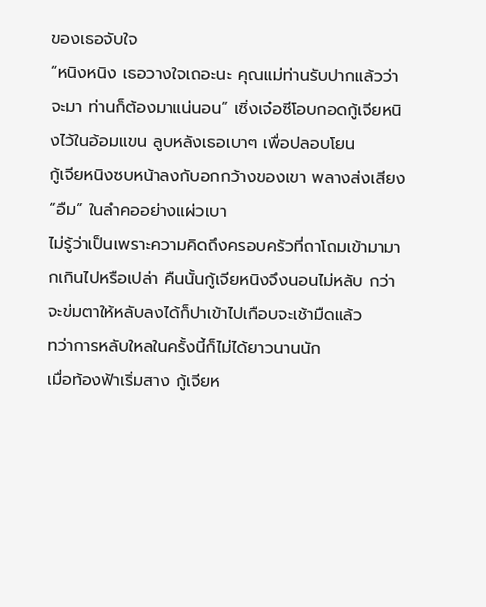ของเธอจับใจ
“หนิงหนิง เธอวางใจเถอะนะ คุณแม่ท่านรับปากแล้วว่าจะมา ท่านก็ต้องมาแน่นอน” เซิ่งเจ๋อซีโอบกอดกู้เจียหนิงไว้ในอ้อมแขน ลูบหลังเธอเบาๆ เพื่อปลอบโยน
กู้เจียหนิงซบหน้าลงกับอกกว้างของเขา พลางส่งเสียง “อืม” ในลำคออย่างแผ่วเบา
ไม่รู้ว่าเป็นเพราะความคิดถึงครอบครัวที่ถาโถมเข้ามามากเกินไปหรือเปล่า คืนนั้นกู้เจียหนิงจึงนอนไม่หลับ กว่าจะข่มตาให้หลับลงได้ก็ปาเข้าไปเกือบจะเช้ามืดแล้ว
ทว่าการหลับใหลในครั้งนี้ก็ไม่ได้ยาวนานนัก
เมื่อท้องฟ้าเริ่มสาง กู้เจียห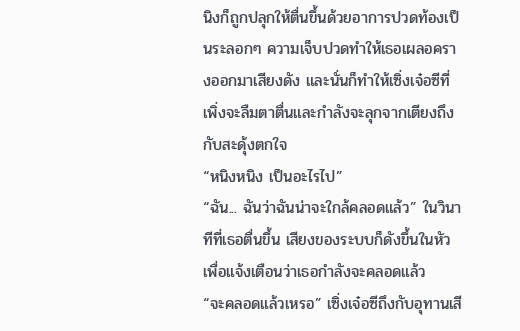นิงก็ถูกปลุกให้ตื่นขึ้นด้วยอาการปวดท้องเป็นระลอกๆ ความเจ็บปวดทำให้เธอเผลอครางออกมาเสียงดัง และนั่นก็ทำให้เซิ่งเจ๋อซีที่เพิ่งจะลืมตาตื่นและกำลังจะลุกจากเตียงถึงกับสะดุ้งตกใจ
“หนิงหนิง เป็นอะไรไป”
“ฉัน... ฉันว่าฉันน่าจะใกล้คลอดแล้ว” ในวินาทีที่เธอตื่นขึ้น เสียงของระบบก็ดังขึ้นในหัวเพื่อแจ้งเตือนว่าเธอกำลังจะคลอดแล้ว
“จะคลอดแล้วเหรอ” เซิ่งเจ๋อซีถึงกับอุทานเสี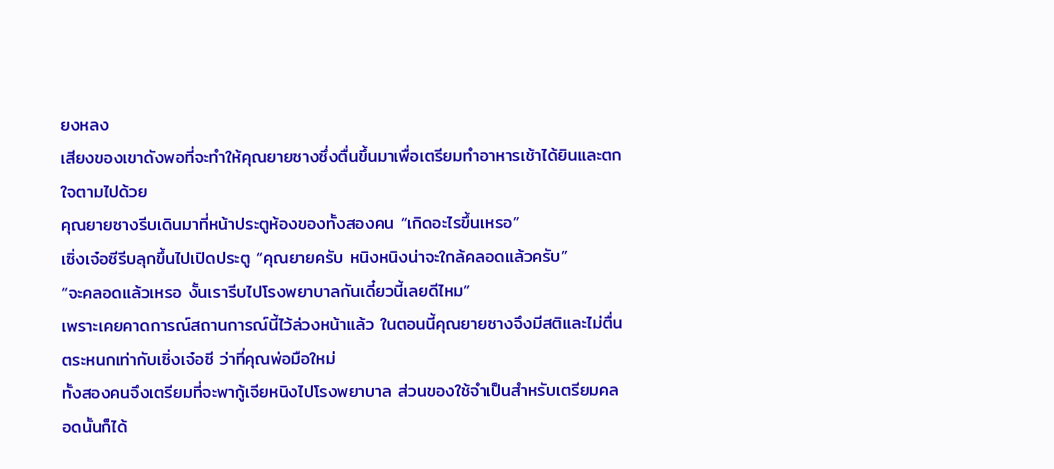ยงหลง
เสียงของเขาดังพอที่จะทำให้คุณยายซางซึ่งตื่นขึ้นมาเพื่อเตรียมทำอาหารเช้าได้ยินและตกใจตามไปด้วย
คุณยายซางรีบเดินมาที่หน้าประตูห้องของทั้งสองคน “เกิดอะไรขึ้นเหรอ”
เซิ่งเจ๋อซีรีบลุกขึ้นไปเปิดประตู “คุณยายครับ หนิงหนิงน่าจะใกล้คลอดแล้วครับ”
“จะคลอดแล้วเหรอ งั้นเรารีบไปโรงพยาบาลกันเดี๋ยวนี้เลยดีไหม”
เพราะเคยคาดการณ์สถานการณ์นี้ไว้ล่วงหน้าแล้ว ในตอนนี้คุณยายซางจึงมีสติและไม่ตื่นตระหนกเท่ากับเซิ่งเจ๋อซี ว่าที่คุณพ่อมือใหม่
ทั้งสองคนจึงเตรียมที่จะพากู้เจียหนิงไปโรงพยาบาล ส่วนของใช้จำเป็นสำหรับเตรียมคลอดนั้นก็ได้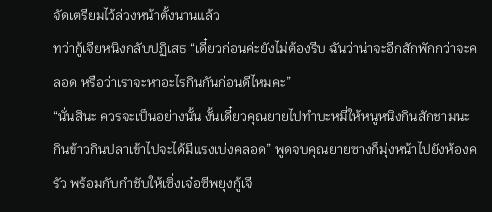จัดเตรียมไว้ล่วงหน้าตั้งนานแล้ว
ทว่ากู้เจียหนิงกลับปฏิเสธ “เดี๋ยวก่อนค่ะยังไม่ต้องรีบ ฉันว่าน่าจะอีกสักพักกว่าจะคลอด หรือว่าเราจะหาอะไรกินกันก่อนดีไหมคะ”
“นั่นสินะ ควรจะเป็นอย่างนั้น งั้นเดี๋ยวคุณยายไปทำบะหมี่ให้หนูหนิงกินสักชามนะ กินข้าวกินปลาเข้าไปจะได้มีแรงเบ่งคลอด” พูดจบคุณยายซางก็มุ่งหน้าไปยังห้องครัว พร้อมกับกำชับให้เซิ่งเจ๋อซีพยุงกู้เจี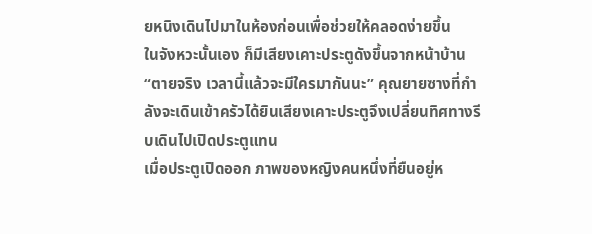ยหนิงเดินไปมาในห้องก่อนเพื่อช่วยให้คลอดง่ายขึ้น
ในจังหวะนั้นเอง ก็มีเสียงเคาะประตูดังขึ้นจากหน้าบ้าน
“ตายจริง เวลานี้แล้วจะมีใครมากันนะ” คุณยายซางที่กำลังจะเดินเข้าครัวได้ยินเสียงเคาะประตูจึงเปลี่ยนทิศทางรีบเดินไปเปิดประตูแทน
เมื่อประตูเปิดออก ภาพของหญิงคนหนึ่งที่ยืนอยู่ห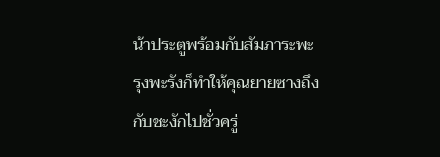น้าประตูพร้อมกับสัมภาระพะรุงพะรังก็ทำให้คุณยายซางถึงกับชะงักไปชั่วครู่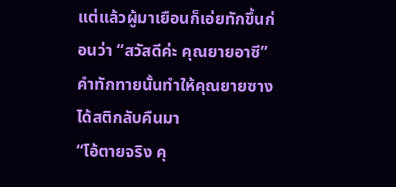แต่แล้วผู้มาเยือนก็เอ่ยทักขึ้นก่อนว่า “สวัสดีค่ะ คุณยายอาซี” คำทักทายนั้นทำให้คุณยายซางได้สติกลับคืนมา
“โอ้ตายจริง คุ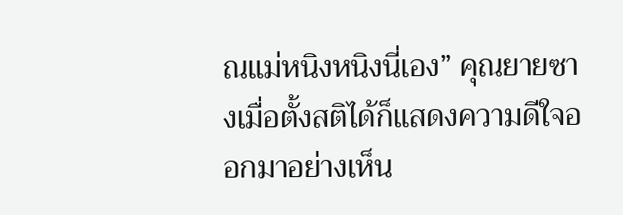ณแม่หนิงหนิงนี่เอง” คุณยายซางเมื่อตั้งสติได้ก็แสดงความดีใจออกมาอย่างเห็น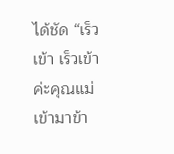ได้ชัด “เร็วเข้า เร็วเข้าค่ะคุณแม่ เข้ามาข้า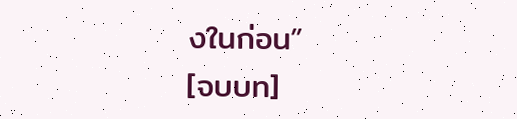งในก่อน”
[จบบท]